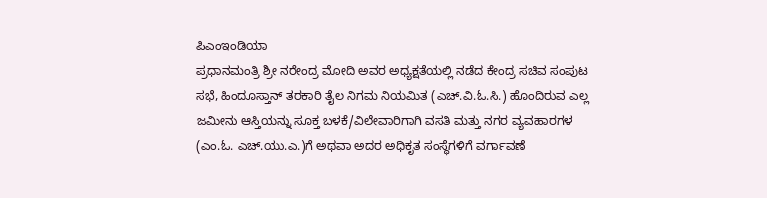ಪಿಎಂಇಂಡಿಯಾ
ಪ್ರಧಾನಮಂತ್ರಿ ಶ್ರೀ ನರೇಂದ್ರ ಮೋದಿ ಅವರ ಅಧ್ಯಕ್ಷತೆಯಲ್ಲಿ ನಡೆದ ಕೇಂದ್ರ ಸಚಿವ ಸಂಪುಟ ಸಭೆ, ಹಿಂದೂಸ್ತಾನ್ ತರಕಾರಿ ತೈಲ ನಿಗಮ ನಿಯಮಿತ (ಎಚ್.ವಿ.ಓ.ಸಿ.) ಹೊಂದಿರುವ ಎಲ್ಲ ಜಮೀನು ಆಸ್ತಿಯನ್ನು ಸೂಕ್ತ ಬಳಕೆ/ವಿಲೇವಾರಿಗಾಗಿ ವಸತಿ ಮತ್ತು ನಗರ ವ್ಯವಹಾರಗಳ (ಎಂ.ಓ. ಎಚ್.ಯು.ಎ.)ಗೆ ಅಥವಾ ಅದರ ಅಧಿಕೃತ ಸಂಸ್ಥೆಗಳಿಗೆ ವರ್ಗಾವಣೆ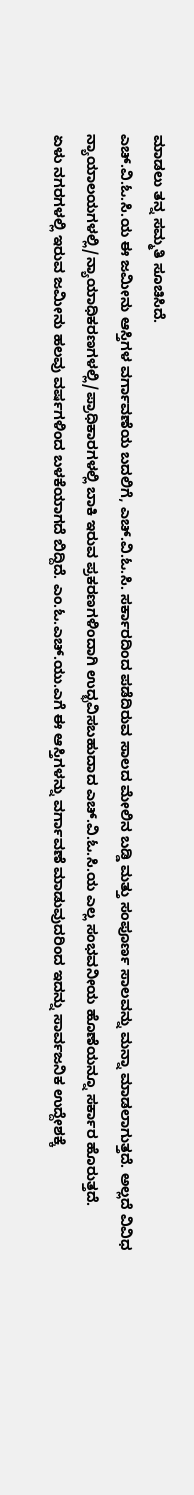ಮಾಡಲು ತನ್ನ ಸಮ್ಮತಿ ಸೂಚಿಸಿದೆ.
ಎಚ್.ವಿ.ಓ.ಸಿ.ಯ ಈ ಜಮೀನು ಆಸ್ತಿಗಳ ವರ್ಗಾವಣೆಯ ಬದಲಿಗೆ, ಎಚ್.ವಿ.ಓ.ಸಿ. ಸರ್ಕಾರದಿಂದ ಪಡೆದಿರುವ ಸಾಲದ ಮೇಲಿನ ಬಡ್ಡಿ ಮತ್ತು ಸಂಪೂರ್ಣ ಸಾಲವನ್ನು ಮನ್ನಾ ಮಾಡಲಾಗುತ್ತದೆ. ಅಲ್ಲದೆ ವಿವಿಧ ನ್ಯಾಯಾಲಯಗಳಲ್ಲಿ/ನ್ಯಾಯಾಧಿಕರಣಗಳಲ್ಲಿ/ಪ್ರಾಧಿಕಾರಗಳಲ್ಲಿ ಬಾಕಿ ಇರುವ ಪ್ರಕರಣಗಳಿಂದಾಗಿ ಉದ್ಭವಿಸಬಹುದಾದ ಎಚ್.ವಿ.ಓ.ಸಿ.ಯ ಎಲ್ಲ ಸಂಭವನೀಯ ಹೊಣೆಯನ್ನೂ ಸರ್ಕಾರ ಹೊರುತ್ತದೆ.
ಏಳು ನಗರಗಳಲ್ಲಿ ಇರುವ ಜಮೀನು ಹಲವು ವರ್ಷಗಳಿಂದ ಬಳಕೆಯಾಗದೆ ಬಿದ್ದಿದೆ. ಎಂ.ಓ.ಎಚ್.ಯು.ಎಗೆ ಈ ಆಸ್ತಿಗಳನ್ನು ವರ್ಗಾವಣೆ ಮಾಡುವುದರಿಂದ ಇದನ್ನು ಸಾರ್ವಜನಿಕ ಉದ್ದೇಶಕ್ಕೆ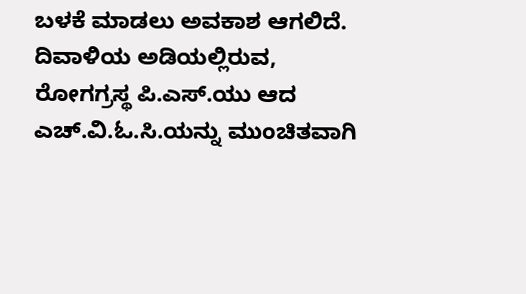ಬಳಕೆ ಮಾಡಲು ಅವಕಾಶ ಆಗಲಿದೆ. ದಿವಾಳಿಯ ಅಡಿಯಲ್ಲಿರುವ, ರೋಗಗ್ರಸ್ಥ ಪಿ.ಎಸ್.ಯು ಆದ ಎಚ್.ವಿ.ಓ.ಸಿ.ಯನ್ನು ಮುಂಚಿತವಾಗಿ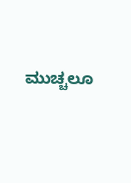ಮುಚ್ಚಲೂ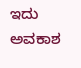ಇದು ಅವಕಾಶ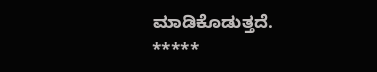ಮಾಡಿಕೊಡುತ್ತದೆ.
*****